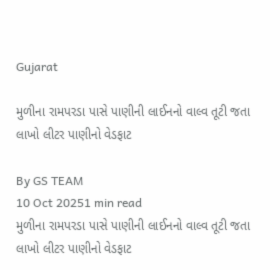Gujarat

મુળીના રામપરડા પાસે પાણીની લાઈનનો વાલ્વ તૂટી જતા લાખો લીટર પાણીનો વેડફાટ

By GS TEAM
10 Oct 20251 min read
મુળીના રામપરડા પાસે પાણીની લાઈનનો વાલ્વ તૂટી જતા લાખો લીટર પાણીનો વેડફાટ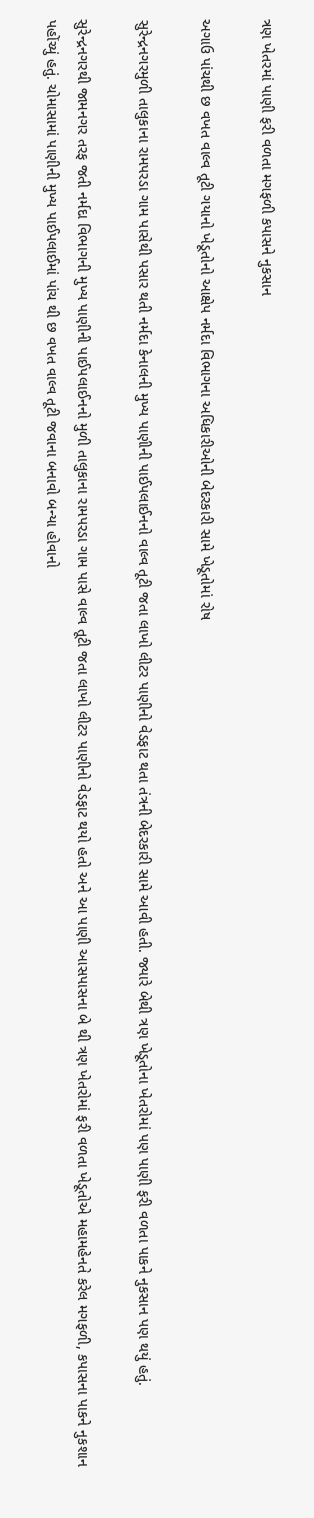ત્રણ ખેતરમાં પાણી ફરી વળતા મગફળી કપાસને નુકસાન

અગાઉ પાંચથી છ વખત વાલ્વ તૂટી ગયાનો ખેડૂતોનો આક્ષેપ નર્મદા વિભાગના અધિકારીઓની બેદરકારી સામે ખેડૂતોમાં રોષ

સુરેન્દ્રનગરમુળી તાલુકાના રામપરડા ગામ પાસેથી પસાર થતી નર્મદા કેનાલની મુખ્ય પાણીની પાઈપલાઈનનો વાલ્વ તૂટી જતા લાખો લીટર પાણીનો વેડફાટ થતા તંત્રની બેદરકારી સામે આવી હતી. જ્યારે બેથી ત્રણ ખેડૂતોના ખેતરોમાં પણ પાણી ફરી વળતા પાકને નુકસાન પણ થયું હતું.

સુરેન્દ્રનગરથી જામનગર તરફ જતી નર્મદા વિભાગની મુખ્ય પાણીની પાઈપલાઈનનો મુળી તાલુકાના રામપરડા ગામ પાસે વાલ્વ તૂટી જતા લાખો લીટર પાણીનો વેડફાટ થયો હતો અને આ પાણી આસપાસના બે થી ત્રણ ખેતરોમાં ફરી વળતા ખેડૂતોએ મહામહેનતે કરેલ મગફળી, કપાસના પાકને નુકશાન પહોંચ્યું હતું. ચોમાસામાં પાણીની મુખ્ય પાઈપલાઈમાં પાંચ થી છ વખત વાલ્વ તૂટી જવાના બનાવો બન્યા હોવાનો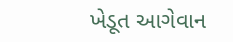ખેડૂત આગેવાન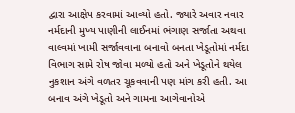દ્વારા આક્ષેપ કરવામાં આવ્યો હતો. જ્યારે અવાર નવાર નર્મદાની મુખ્ય પાણીની લાઈનમાં ભંગાણ સર્જાતા અથવા વાલ્વમાં ખામી સર્જાવવાના બનાવો બનતા ખેડૂતોમાં નર્મદા વિભાગ સામે રોષ જોવા મળ્યો હતો અને ખેડૂતોને થયેલ નુકશાન અંગે વળતર ચૂકવવાની પણ માંગ કરી હતી. આ બનાવ અંગે ખેડૂતો અને ગામના આગેવાનોએ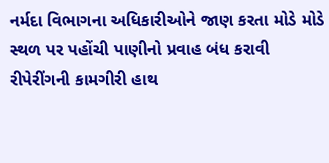નર્મદા વિભાગના અધિકારીઓને જાણ કરતા મોડે મોડે સ્થળ પર પહોંચી પાણીનો પ્રવાહ બંધ કરાવી રીપેરીંગની કામગીરી હાથ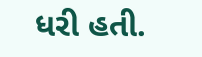ધરી હતી.